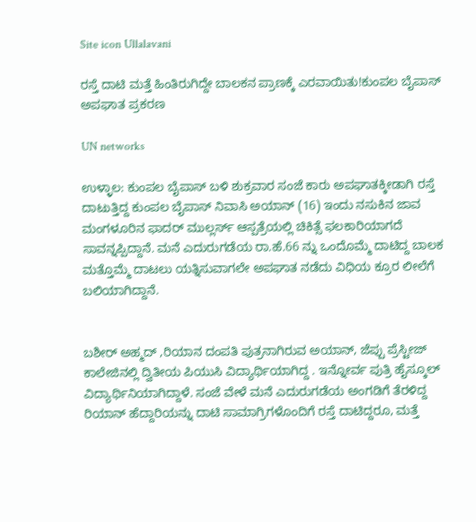Site icon Ullalavani

ರಸ್ತೆ ದಾಟಿ ಮತ್ತೆ ಹಿಂತಿರುಗಿದ್ದೇ ಬಾಲಕನ ಪ್ರಾಣಕ್ಕೆ ಎರವಾಯಿತು!ಕುಂಪಲ ಬೈಪಾಸ್ ಅಪಘಾತ ಪ್ರಕರಣ

UN networks

ಉಳ್ಳಾಲ: ಕುಂಪಲ ಬೈಪಾಸ್ ಬಳಿ ಶುಕ್ರವಾರ ಸಂಜೆ ಕಾರು ಅಪಘಾತಕ್ಕೀಡಾಗಿ ರಸ್ತೆ ದಾಟುತ್ತಿದ್ದ ಕುಂಪಲ ಬೈಪಾಸ್ ನಿವಾಸಿ ಅಯಾನ್ (16) ಇಂದು ನಸುಕಿನ ಜಾವ ಮಂಗಳೂರಿನ ಫಾದರ್ ಮುಲ್ಲರ್ಸ್ ಆಸ್ಪತ್ರೆಯಲ್ಲಿ ಚಿಕಿತ್ಸೆ ಫಲಕಾರಿಯಾಗದೆ ಸಾವನ್ನಪ್ಪಿದ್ದಾನೆ. ಮನೆ ಎದುರುಗಡೆಯ ರಾ.ಹೆ.66 ನ್ನು ಒಂದೊಮ್ಮೆ ದಾಟಿದ್ದ ಬಾಲಕ ಮತ್ತೊಮ್ಮೆ ದಾಟಲು ಯತ್ನಿಸುವಾಗಲೇ ಅಪಘಾತ ನಡೆದು ವಿಧಿಯ ಕ್ರೂರ ಲೀಲೆಗೆ ಬಲಿಯಾಗಿದ್ದಾನೆ.


ಬಶೀರ್ ಅಹ್ಮದ್ ,ರಿಯಾನ ದಂಪತಿ ಪುತ್ರನಾಗಿರುವ ಅಯಾನ್, ಜೆಪ್ಪು ಪ್ರೆಸ್ಟೀಜ್ ಕಾಲೇಜಿನಲ್ಲಿ ದ್ವಿತೀಯ ಪಿಯುಸಿ ವಿದ್ಯಾರ್ಥಿಯಾಗಿದ್ದ . ಇನ್ನೋರ್ವ ಪುತ್ರಿ ಹೈಸ್ಕೂಲ್ ವಿದ್ಯಾರ್ಥಿನಿಯಾಗಿದ್ದಾಳೆ. ಸಂಜೆ ವೇಳೆ ಮನೆ ಎದುರುಗಡೆಯ ಅಂಗಡಿಗೆ ತೆರಳಿದ್ದ ರಿಯಾನ್ ಹೆದ್ದಾರಿಯನ್ನು ದಾಟಿ ಸಾಮಾಗ್ರಿಗಳೊಂದಿಗೆ ರಸ್ತೆ ದಾಟಿದ್ದರೂ, ಮತ್ತೆ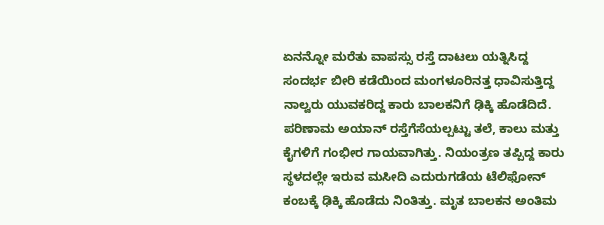ಏನನ್ನೋ ಮರೆತು ವಾಪಸ್ಸು ರಸ್ತೆ ದಾಟಲು ಯತ್ನಿಸಿದ್ದ ಸಂದರ್ಭ ಬೀರಿ ಕಡೆಯಿಂದ ಮಂಗಳೂರಿನತ್ತ ಧಾವಿಸುತ್ತಿದ್ದ ನಾಲ್ವರು ಯುವಕರಿದ್ದ ಕಾರು ಬಾಲಕನಿಗೆ ಢಿಕ್ಕಿ ಹೊಡೆದಿದೆ. ಪರಿಣಾಮ ಅಯಾನ್ ರಸ್ತೆಗೆಸೆಯಲ್ಪಟ್ಟು ತಲೆ, ಕಾಲು ಮತ್ತು ಕೈಗಳಿಗೆ ಗಂಭೀರ ಗಾಯವಾಗಿತ್ತು. ನಿಯಂತ್ರಣ ತಪ್ಪಿದ್ದ ಕಾರು ಸ್ಥಳದಲ್ಲೇ ಇರುವ ಮಸೀದಿ ಎದುರುಗಡೆಯ ಟೆಲಿಫೋನ್ ಕಂಬಕ್ಕೆ ಢಿಕ್ಕಿ ಹೊಡೆದು ನಿಂತಿತ್ತು. ಮೃತ ಬಾಲಕನ ಅಂತಿಮ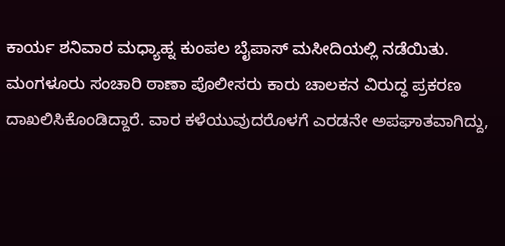ಕಾರ್ಯ ಶನಿವಾರ ಮಧ್ಯಾಹ್ನ ಕುಂಪಲ ಬೈಪಾಸ್ ಮಸೀದಿಯಲ್ಲಿ ನಡೆಯಿತು. ಮಂಗಳೂರು ಸಂಚಾರಿ ಠಾಣಾ ಪೊಲೀಸರು ಕಾರು ಚಾಲಕನ ವಿರುದ್ಧ ಪ್ರಕರಣ ದಾಖಲಿಸಿಕೊಂಡಿದ್ದಾರೆ. ವಾರ ಕಳೆಯುವುದರೊಳಗೆ ಎರಡನೇ ಅಪಘಾತವಾಗಿದ್ದು,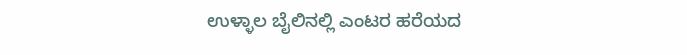ಉಳ್ಳಾಲ ಬೈಲಿನಲ್ಲಿ ಎಂಟರ ಹರೆಯದ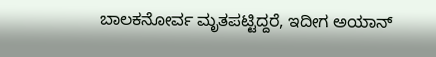ಬಾಲಕನೋರ್ವ ಮೃತಪಟ್ಟಿದ್ದರೆ, ಇದೀಗ ಅಯಾನ್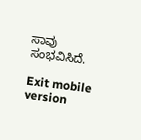ಸಾವು ಸಂಭವಿಸಿದೆ.

Exit mobile version